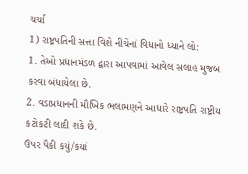ચર્ચા
1) રાષ્ટ્રપતિની સત્તા વિશે નીચેનાં વિધાનો ધ્યાને લો:
1. તેઓ પ્રધાનમંડળ દ્વારા આપવામાં આવેલ સલાહ મુજબ કરવા બંધાયેલા છે.
2. વડાપ્રધાનની મૌખિક ભલામણને આધારે રાષ્ટ્રપતિ રાષ્ટ્રીય કટોકટી લાદી શકે છે.
ઉપર પૈકી કયું/કયાં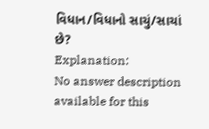વિધાન/વિધાનો સાચું/સાચાં છે?
Explanation:
No answer description available for this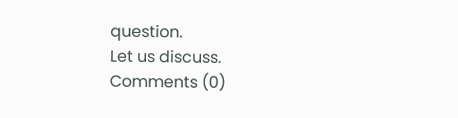question.
Let us discuss.
Comments (0)